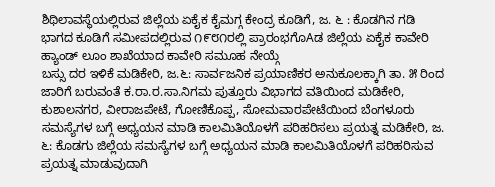ಶಿಥಿಲಾವಸ್ಥೆಯಲ್ಲಿರುವ ಜಿಲ್ಲೆಯ ಏಕೈಕ ಕೈಮಗ್ಗ ಕೇಂದ್ರ ಕೂಡಿಗೆ, ಜ. ೬ : ಕೊಡಗಿನ ಗಡಿ ಭಾಗದ ಕೂಡಿಗೆ ಸಮೀಪದಲ್ಲಿರುವ ೧೯೮೧ರಲ್ಲಿ ಪ್ರಾರಂಭಗೊAಡ ಜಿಲ್ಲೆಯ ಏಕೈಕ ಕಾವೇರಿ ಹ್ಯಾಂಡ್ ಲೂಂ ಶಾಖೆಯಾದ ಕಾವೇರಿ ಸಮೂಹ ನೇಯ್ಗೆ
ಬಸ್ಸು ದರ ಇಳಿಕೆ ಮಡಿಕೇರಿ, ಜ.೬: ಸಾರ್ವಜನಿಕ ಪ್ರಯಾಣಿಕರ ಅನುಕೂಲಕ್ಕಾಗಿ ತಾ. ೫ ರಿಂದ ಜಾರಿಗೆ ಬರುವಂತೆ ಕ.ರಾ.ರ.ಸಾ.ನಿಗಮ ಪುತ್ತೂರು ವಿಭಾಗದ ವತಿಯಿಂದ ಮಡಿಕೇರಿ, ಕುಶಾಲನಗರ, ವೀರಾಜಪೇಟೆ, ಗೋಣಿಕೊಪ್ಪ, ಸೋಮವಾರಪೇಟೆಯಿಂದ ಬೆಂಗಳೂರು
ಸಮಸ್ಯೆಗಳ ಬಗ್ಗೆ ಅಧ್ಯಯನ ಮಾಡಿ ಕಾಲಮಿತಿಯೊಳಗೆ ಪರಿಹರಿಸಲು ಪ್ರಯತ್ನ ಮಡಿಕೇರಿ, ಜ. ೬: ಕೊಡಗು ಜಿಲ್ಲೆಯ ಸಮಸ್ಯೆಗಳ ಬಗ್ಗೆ ಅಧ್ಯಯನ ಮಾಡಿ ಕಾಲಮಿತಿಯೊಳಗೆ ಪರಿಹರಿಸುವ ಪ್ರಯತ್ನ ಮಾಡುವುದಾಗಿ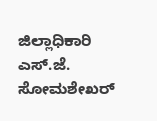ಜಿಲ್ಲಾಧಿಕಾರಿ ಎಸ್.ಜೆ. ಸೋಮಶೇಖರ್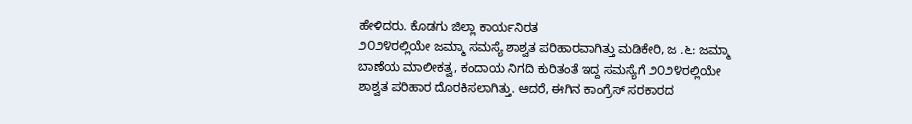ಹೇಳಿದರು. ಕೊಡಗು ಜಿಲ್ಲಾ ಕಾರ್ಯನಿರತ
೨೦೨೪ರಲ್ಲಿಯೇ ಜಮ್ಮಾ ಸಮಸ್ಯೆ ಶಾಶ್ವತ ಪರಿಹಾರವಾಗಿತ್ತು ಮಡಿಕೇರಿ, ಜ .೬: ಜಮ್ಮಾ ಬಾಣೆಯ ಮಾಲೀಕತ್ವ, ಕಂದಾಯ ನಿಗದಿ ಕುರಿತಂತೆ ಇದ್ದ ಸಮಸ್ಯೆಗೆ ೨೦೨೪ರಲ್ಲಿಯೇ ಶಾಶ್ವತ ಪರಿಹಾರ ದೊರಕಿಸಲಾಗಿತ್ತು. ಆದರೆ, ಈಗಿನ ಕಾಂಗ್ರೆಸ್ ಸರಕಾರದ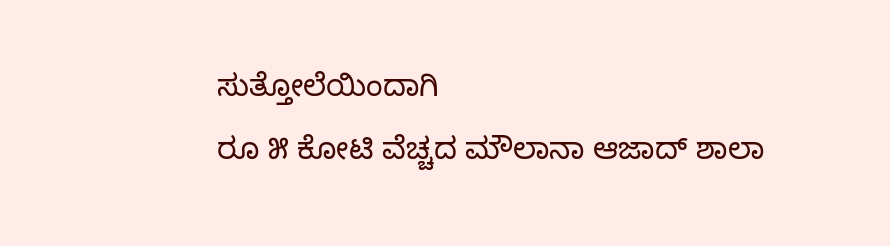ಸುತ್ತೋಲೆಯಿಂದಾಗಿ
ರೂ ೫ ಕೋಟಿ ವೆಚ್ಚದ ಮೌಲಾನಾ ಆಜಾದ್ ಶಾಲಾ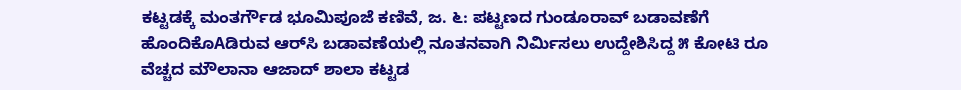ಕಟ್ಟಡಕ್ಕೆ ಮಂತರ್ಗೌಡ ಭೂಮಿಪೂಜೆ ಕಣಿವೆ, ಜ. ೬: ಪಟ್ಟಣದ ಗುಂಡೂರಾವ್ ಬಡಾವಣೆಗೆ ಹೊಂದಿಕೊAಡಿರುವ ಆರ್‌ಸಿ ಬಡಾವಣೆಯಲ್ಲಿ ನೂತನವಾಗಿ ನಿರ್ಮಿಸಲು ಉದ್ದೇಶಿಸಿದ್ದ ೫ ಕೋಟಿ ರೂ ವೆಚ್ಚದ ಮೌಲಾನಾ ಆಜಾದ್ ಶಾಲಾ ಕಟ್ಟಡ